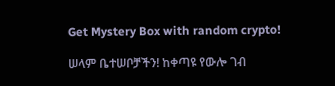Get Mystery Box with random crypto!

ሠላም ቤተሠቦቻችን! ከቀጣዩ የውሎ ገብ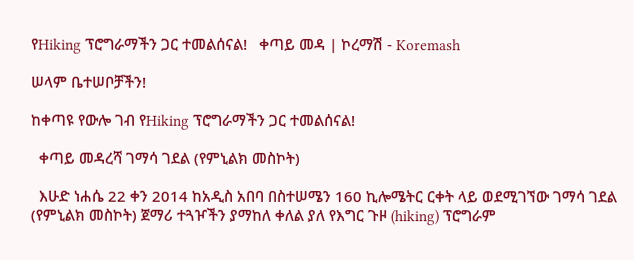የHiking ፕሮግራማችን ጋር ተመልሰናል!   ቀጣይ መዳ | ኮረማሽ - Koremash

ሠላም ቤተሠቦቻችን!

ከቀጣዩ የውሎ ገብ የHiking ፕሮግራማችን ጋር ተመልሰናል!

  ቀጣይ መዳረሻ ገማሳ ገደል (የምኒልክ መስኮት)

  እሁድ ነሐሴ 22 ቀን 2014 ከአዲስ አበባ በስተሠሜን 160 ኪሎሜትር ርቀት ላይ ወደሚገኘው ገማሳ ገደል (የምኒልክ መስኮት) ጀማሪ ተጓዦችን ያማከለ ቀለል ያለ የእግር ጉዞ (hiking) ፕሮግራም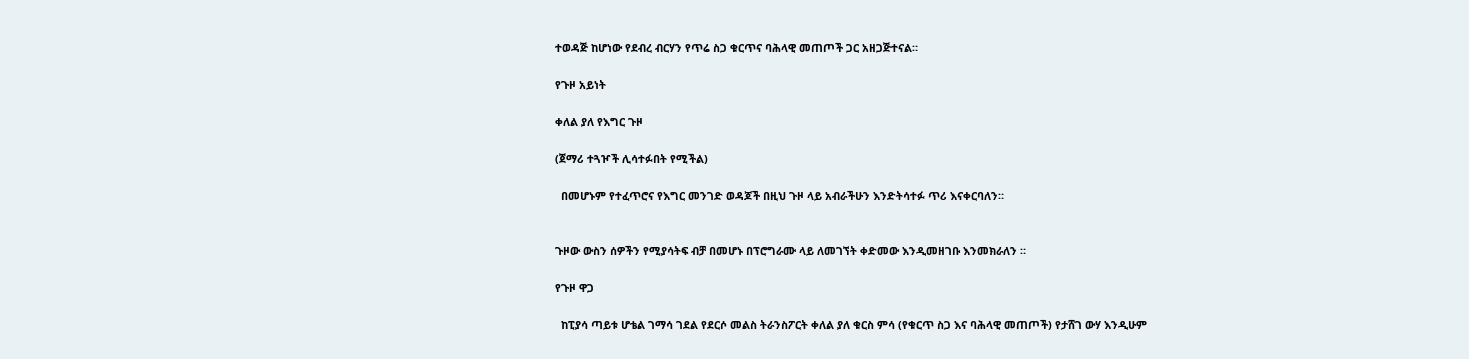ተወዳጅ ከሆነው የደብረ ብርሃን የጥሬ ስጋ ቁርጥና ባሕላዊ መጠጦች ጋር አዘጋጅተናል።

የጉዞ አይነት

ቀለል ያለ የእግር ጉዞ

(ጀማሪ ተጓዦች ሊሳተፉበት የሚችል)

  በመሆኑም የተፈጥሮና የእግር መንገድ ወዳጆች በዚህ ጉዞ ላይ አብራችሁን እንድትሳተፉ ጥሪ እናቀርባለን።


ጉዞው ውስን ሰዎችን የሚያሳትፍ ብቻ በመሆኑ በፕሮግራሙ ላይ ለመገኘት ቀድመው እንዲመዘገቡ እንመክራለን ።

የጉዞ ዋጋ

  ከፒያሳ ጣይቱ ሆቴል ገማሳ ገደል የደርሶ መልስ ትራንስፖርት ቀለል ያለ ቁርስ ምሳ (የቁርጥ ስጋ እና ባሕላዊ መጠጦች) የታሸገ ውሃ እንዲሁም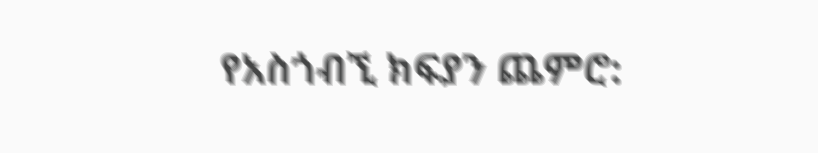የአስጎብኚ ክፍያን ጨምሮ: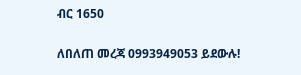ብር 1650

ለበለጠ መረጃ 0993949053 ይደውሉ!